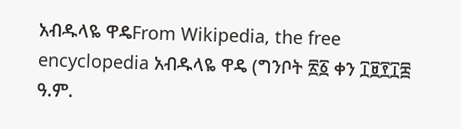አብዱላዬ ዋዴFrom Wikipedia, the free encyclopedia አብዱላዬ ዋዴ (ግንቦት ፳፩ ቀን ፲፱፻፲፰ ዓ.ም.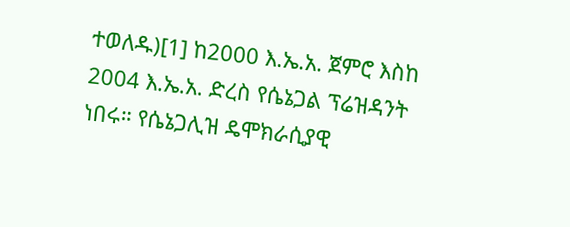ተወለዱ)[1] ከ2000 እ.ኤ.አ. ጀምሮ እስከ 2004 እ.ኤ.አ. ድረስ የሴኔጋል ፕሬዝዳንት ነበሩ። የሴኔጋሊዝ ዴሞክራሲያዊ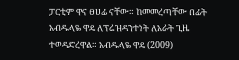ፓርቲም ዋና ፀሀፊ ናቸው። ከመመረጣቸው በፊት አብዱላዬ ዋዴ ለፕሬዝዳንተነት ለአራት ጊዜ ተወዳድረዋል። አብዱላዬ ዋዴ (2009)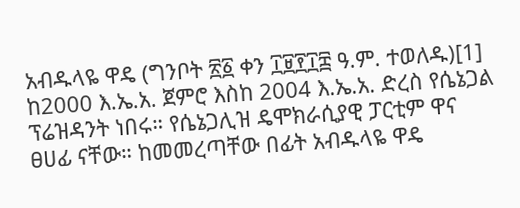አብዱላዬ ዋዴ (ግንቦት ፳፩ ቀን ፲፱፻፲፰ ዓ.ም. ተወለዱ)[1] ከ2000 እ.ኤ.አ. ጀምሮ እስከ 2004 እ.ኤ.አ. ድረስ የሴኔጋል ፕሬዝዳንት ነበሩ። የሴኔጋሊዝ ዴሞክራሲያዊ ፓርቲም ዋና ፀሀፊ ናቸው። ከመመረጣቸው በፊት አብዱላዬ ዋዴ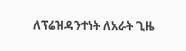ለፕሬዝዳንተነት ለአራት ጊዜ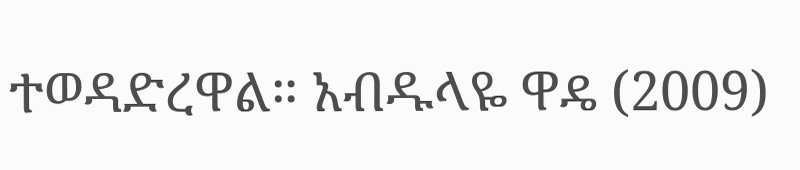ተወዳድረዋል። አብዱላዬ ዋዴ (2009)